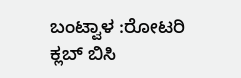ಬಂಟ್ವಾಳ :ರೋಟರಿ ಕ್ಲಬ್ ಬಿಸಿ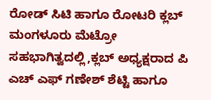ರೋಡ್ ಸಿಟಿ ಹಾಗೂ ರೋಟರಿ ಕ್ಲಬ್ ಮಂಗಳೂರು ಮೆಟ್ರೋ ಸಹಭಾಗಿತ್ವದಲ್ಲಿ,ಕ್ಲಬ್ ಅಧ್ಯಕ್ಷರಾದ ಪಿ ಎಚ್ ಎಫ್ ಗಣೇಶ್ ಶೆಟ್ಟಿ ಹಾಗೂ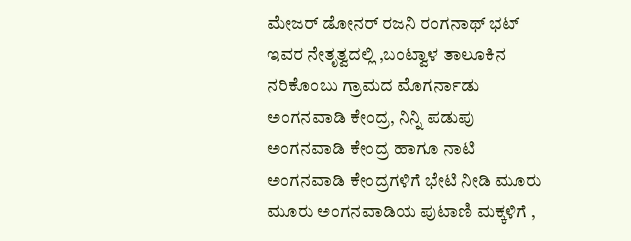ಮೇಜರ್ ಡೋನರ್ ರಜನಿ ರಂಗನಾಥ್ ಭಟ್ ಇವರ ನೇತೃತ್ವದಲ್ಲಿ ,ಬಂಟ್ವಾಳ ತಾಲೂಕಿನ ನರಿಕೊಂಬು ಗ್ರಾಮದ ಮೊಗರ್ನಾಡು ಅಂಗನವಾಡಿ ಕೇಂದ್ರ, ನಿನ್ನಿ ಪಡುಪು ಅಂಗನವಾಡಿ ಕೇಂದ್ರ ಹಾಗೂ ನಾಟಿ ಅಂಗನವಾಡಿ ಕೇಂದ್ರಗಳಿಗೆ ಭೇಟಿ ನೀಡಿ ಮೂರು ಮೂರು ಅಂಗನವಾಡಿಯ ಪುಟಾಣಿ ಮಕ್ಕಳಿಗೆ ,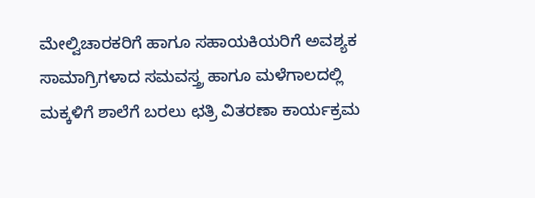ಮೇಲ್ವಿಚಾರಕರಿಗೆ ಹಾಗೂ ಸಹಾಯಕಿಯರಿಗೆ ಅವಶ್ಯಕ ಸಾಮಾಗ್ರಿಗಳಾದ ಸಮವಸ್ತ್ರ ಹಾಗೂ ಮಳೆಗಾಲದಲ್ಲಿ ಮಕ್ಕಳಿಗೆ ಶಾಲೆಗೆ ಬರಲು ಛತ್ರಿ ವಿತರಣಾ ಕಾರ್ಯಕ್ರಮ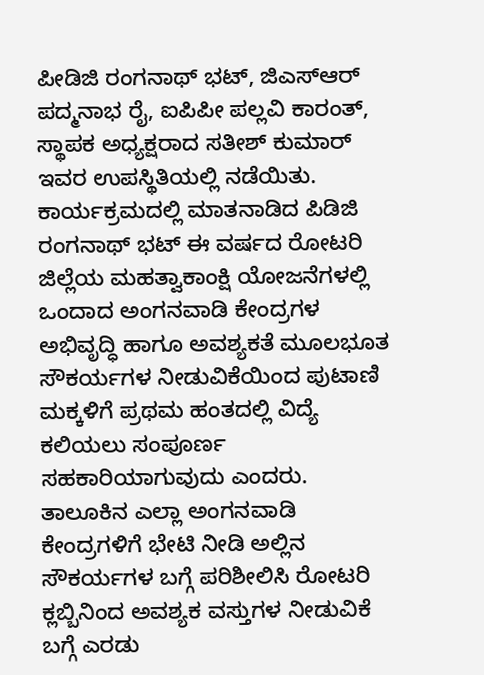ಪೀಡಿಜಿ ರಂಗನಾಥ್ ಭಟ್, ಜಿಎಸ್ಆರ್ ಪದ್ಮನಾಭ ರೈ, ಐಪಿಪೀ ಪಲ್ಲವಿ ಕಾರಂತ್, ಸ್ಥಾಪಕ ಅಧ್ಯಕ್ಷರಾದ ಸತೀಶ್ ಕುಮಾರ್ ಇವರ ಉಪಸ್ಥಿತಿಯಲ್ಲಿ ನಡೆಯಿತು.
ಕಾರ್ಯಕ್ರಮದಲ್ಲಿ ಮಾತನಾಡಿದ ಪಿಡಿಜಿ ರಂಗನಾಥ್ ಭಟ್ ಈ ವರ್ಷದ ರೋಟರಿ ಜಿಲ್ಲೆಯ ಮಹತ್ವಾಕಾಂಕ್ಷಿ ಯೋಜನೆಗಳಲ್ಲಿ ಒಂದಾದ ಅಂಗನವಾಡಿ ಕೇಂದ್ರಗಳ ಅಭಿವೃದ್ಧಿ ಹಾಗೂ ಅವಶ್ಯಕತೆ ಮೂಲಭೂತ ಸೌಕರ್ಯಗಳ ನೀಡುವಿಕೆಯಿಂದ ಪುಟಾಣಿ ಮಕ್ಕಳಿಗೆ ಪ್ರಥಮ ಹಂತದಲ್ಲಿ ವಿದ್ಯೆ ಕಲಿಯಲು ಸಂಪೂರ್ಣ ಸಹಕಾರಿಯಾಗುವುದು ಎಂದರು.
ತಾಲೂಕಿನ ಎಲ್ಲಾ ಅಂಗನವಾಡಿ ಕೇಂದ್ರಗಳಿಗೆ ಭೇಟಿ ನೀಡಿ ಅಲ್ಲಿನ ಸೌಕರ್ಯಗಳ ಬಗ್ಗೆ ಪರಿಶೀಲಿಸಿ ರೋಟರಿ ಕ್ಲಬ್ಬಿನಿಂದ ಅವಶ್ಯಕ ವಸ್ತುಗಳ ನೀಡುವಿಕೆ ಬಗ್ಗೆ ಎರಡು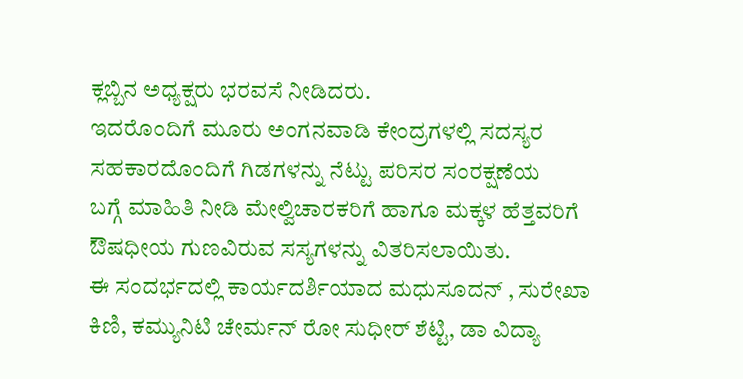ಕ್ಲಬ್ಬಿನ ಅಧ್ಯಕ್ಷರು ಭರವಸೆ ನೀಡಿದರು.
ಇದರೊಂದಿಗೆ ಮೂರು ಅಂಗನವಾಡಿ ಕೇಂದ್ರಗಳಲ್ಲಿ ಸದಸ್ಯರ ಸಹಕಾರದೊಂದಿಗೆ ಗಿಡಗಳನ್ನು ನೆಟ್ಟು ಪರಿಸರ ಸಂರಕ್ಷಣೆಯ
ಬಗ್ಗೆ ಮಾಹಿತಿ ನೀಡಿ ಮೇಲ್ವಿಚಾರಕರಿಗೆ ಹಾಗೂ ಮಕ್ಕಳ ಹೆತ್ತವರಿಗೆ ಔಷಧೀಯ ಗುಣವಿರುವ ಸಸ್ಯಗಳನ್ನು ವಿತರಿಸಲಾಯಿತು.
ಈ ಸಂದರ್ಭದಲ್ಲಿ ಕಾರ್ಯದರ್ಶಿಯಾದ ಮಧುಸೂದನ್ , ಸುರೇಖಾ ಕಿಣಿ, ಕಮ್ಯುನಿಟಿ ಚೇರ್ಮನ್ ರೋ ಸುಧೀರ್ ಶೆಟ್ಟಿ, ಡಾ ವಿದ್ಯಾ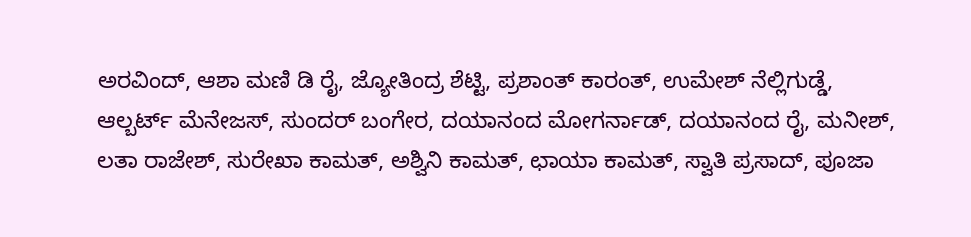ಅರವಿಂದ್, ಆಶಾ ಮಣಿ ಡಿ ರೈ, ಜ್ಯೋತಿಂದ್ರ ಶೆಟ್ಟಿ, ಪ್ರಶಾಂತ್ ಕಾರಂತ್, ಉಮೇಶ್ ನೆಲ್ಲಿಗುಡ್ಡೆ, ಆಲ್ಬರ್ಟ್ ಮೆನೇಜಸ್, ಸುಂದರ್ ಬಂಗೇರ, ದಯಾನಂದ ಮೋಗರ್ನಾಡ್, ದಯಾನಂದ ರೈ, ಮನೀಶ್, ಲತಾ ರಾಜೇಶ್, ಸುರೇಖಾ ಕಾಮತ್, ಅಶ್ವಿನಿ ಕಾಮತ್, ಛಾಯಾ ಕಾಮತ್, ಸ್ವಾತಿ ಪ್ರಸಾದ್, ಪೂಜಾ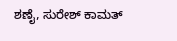ಶಣೈ, ಸುರೇಶ್ ಕಾಮತ್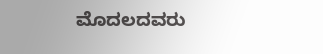ಮೊದಲದವರು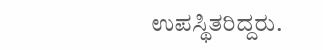ಉಪಸ್ಥಿತರಿದ್ದರು.